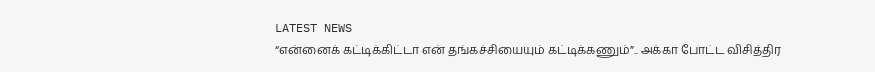LATEST NEWS
“என்னைக் கட்டிக்கிட்டா என் தங்கச்சியையும் கட்டிக்கணும்”.. அக்கா போட்ட விசித்திர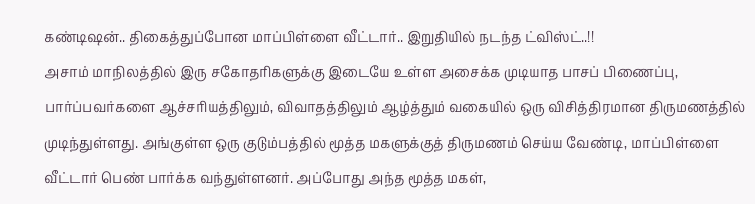கண்டிஷன்.. திகைத்துப்போன மாப்பிள்ளை வீட்டார்.. இறுதியில் நடந்த ட்விஸ்ட்..!!
அசாம் மாநிலத்தில் இரு சகோதரிகளுக்கு இடையே உள்ள அசைக்க முடியாத பாசப் பிணைப்பு, பார்ப்பவர்களை ஆச்சரியத்திலும், விவாதத்திலும் ஆழ்த்தும் வகையில் ஒரு விசித்திரமான திருமணத்தில் முடிந்துள்ளது. அங்குள்ள ஒரு குடும்பத்தில் மூத்த மகளுக்குத் திருமணம் செய்ய வேண்டி, மாப்பிள்ளை வீட்டார் பெண் பார்க்க வந்துள்ளனர். அப்போது அந்த மூத்த மகள்,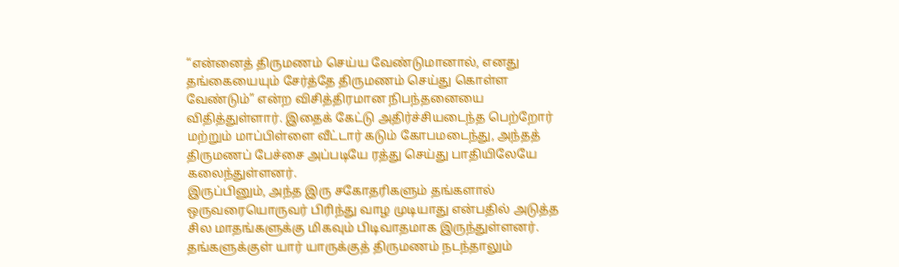“என்னைத் திருமணம் செய்ய வேண்டுமானால், எனது தங்கையையும் சேர்த்தே திருமணம் செய்து கொள்ள வேண்டும்” என்ற விசித்திரமான நிபந்தனையை விதித்துள்ளார். இதைக் கேட்டு அதிர்ச்சியடைந்த பெற்றோர் மற்றும் மாப்பிள்ளை வீட்டார் கடும் கோபமடைந்து, அந்தத் திருமணப் பேச்சை அப்படியே ரத்து செய்து பாதியிலேயே கலைந்துள்ளனர்.
இருப்பினும், அந்த இரு சகோதரிகளும் தங்களால் ஒருவரையொருவர் பிரிந்து வாழ முடியாது என்பதில் அடுத்த சில மாதங்களுக்கு மிகவும் பிடிவாதமாக இருந்துள்ளனர். தங்களுக்குள் யார் யாருக்குத் திருமணம் நடந்தாலும்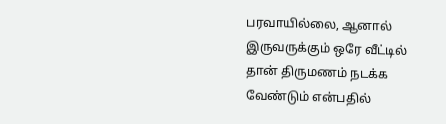பரவாயில்லை, ஆனால் இருவருக்கும் ஒரே வீட்டில் தான் திருமணம் நடக்க வேண்டும் என்பதில்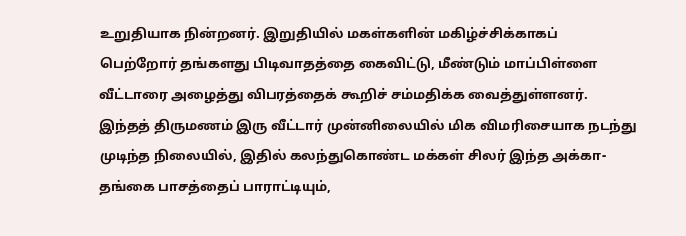உறுதியாக நின்றனர். இறுதியில் மகள்களின் மகிழ்ச்சிக்காகப் பெற்றோர் தங்களது பிடிவாதத்தை கைவிட்டு, மீண்டும் மாப்பிள்ளை வீட்டாரை அழைத்து விபரத்தைக் கூறிச் சம்மதிக்க வைத்துள்ளனர். இந்தத் திருமணம் இரு வீட்டார் முன்னிலையில் மிக விமரிசையாக நடந்து முடிந்த நிலையில், இதில் கலந்துகொண்ட மக்கள் சிலர் இந்த அக்கா-தங்கை பாசத்தைப் பாராட்டியும்,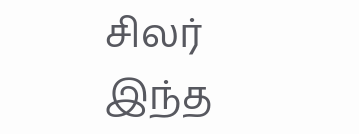சிலர் இந்த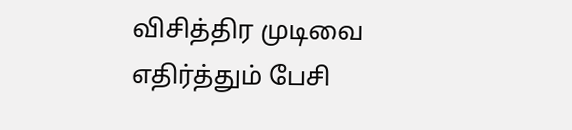விசித்திர முடிவை எதிர்த்தும் பேசி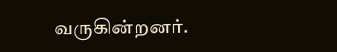வருகின்றனர்.